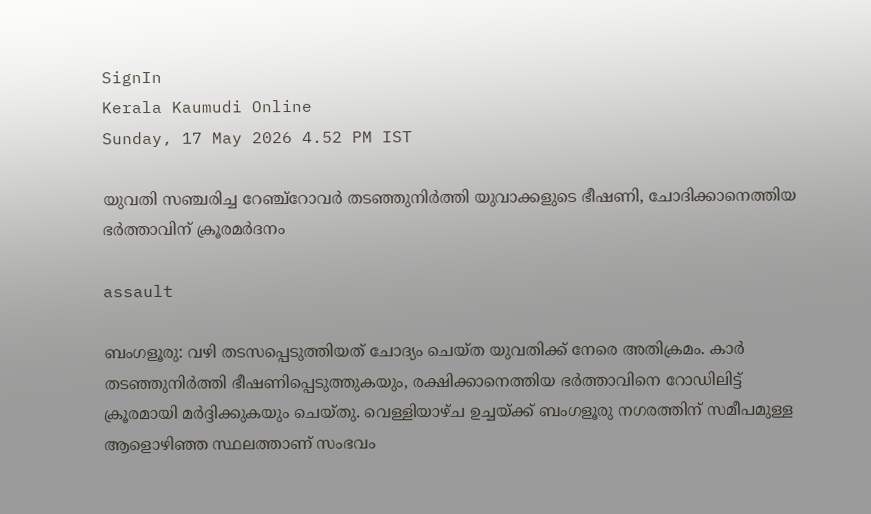SignIn
Kerala Kaumudi Online
Sunday, 17 May 2026 4.52 PM IST

യുവതി സഞ്ചരിച്ച റേഞ്ച്റോവർ തടഞ്ഞുനിർത്തി യുവാക്കളുടെ ഭീഷണി, ചോദിക്കാനെത്തിയ ഭർത്താവിന് ക്രൂരമർദനം

assault

ബംഗളൂരു: വഴി തടസപ്പെടുത്തിയത് ചോദ്യം ചെയ്ത യുവതിക്ക് നേരെ അതിക്രമം. കാർ തടഞ്ഞുനിർത്തി ഭീഷണിപ്പെടുത്തുകയും, രക്ഷിക്കാനെത്തിയ ഭർത്താവിനെ റോഡിലിട്ട് ക്രൂരമായി മർദ്ദിക്കുകയും ചെയ്തു. വെള്ളിയാഴ്ച ഉച്ചയ്ക്ക് ബംഗളൂരു നഗരത്തിന് സമീപമുള്ള ആളൊഴിഞ്ഞ സ്ഥലത്താണ് സംഭവം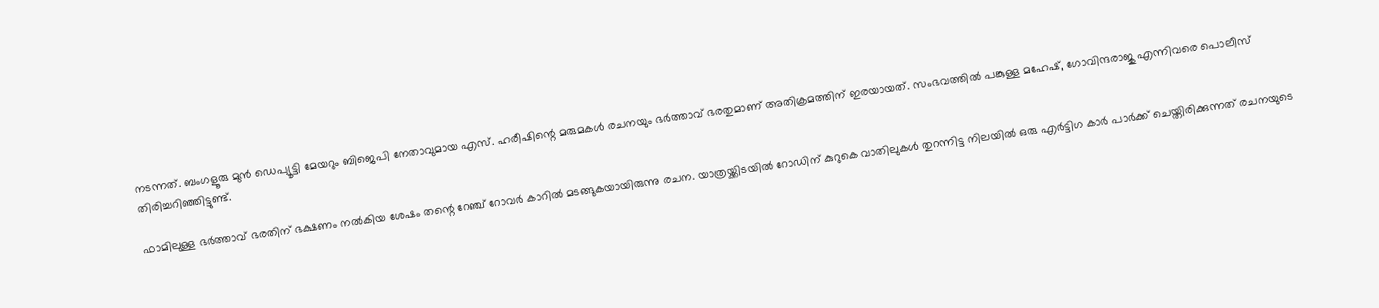നടന്നത്. ബംഗളൂരു മുൻ ഡെപ്യൂട്ടി മേയറും ബിജെപി നേതാവുമായ എസ്. ഹരീഷിന്റെ മരുമകൾ രചനയും ഭർത്താവ് ഭരതുമാണ് അതിക്രമത്തിന് ഇരയായത്. സംഭവത്തിൽ പങ്കുള്ള മഹേഷ്, ഗോവിന്ദരാജു എന്നിവരെ പൊലീസ് തിരിച്ചറിഞ്ഞിട്ടുണ്ട്.

ഫാമിലുള്ള ഭർത്താവ് ഭരതിന് ഭക്ഷണം നൽകിയ ശേഷം തന്റെ റേഞ്ച് റോവർ കാറിൽ മടങ്ങുകയായിരുന്നു രചന. യാത്രയ്ക്കിടയിൽ റോഡിന് കുറുകെ വാതിലുകൾ തുറന്നിട്ട നിലയിൽ ഒരു എർട്ടിഗ കാർ പാർക്ക് ചെയ്തിരിക്കുന്നത് രചനയുടെ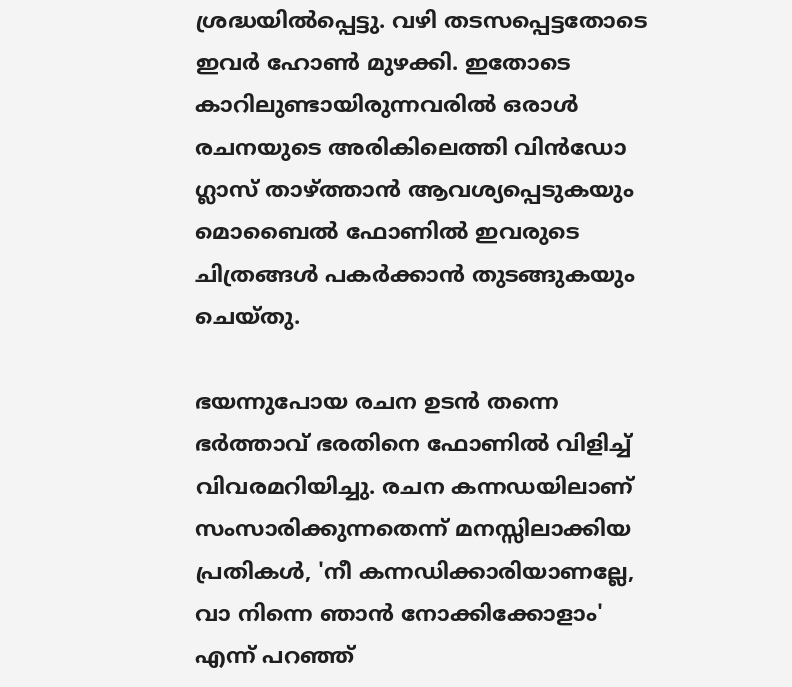ശ്രദ്ധയിൽപ്പെട്ടു. വഴി തടസപ്പെട്ടതോടെ ഇവർ ഹോൺ മുഴക്കി. ഇതോടെ കാറിലുണ്ടായിരുന്നവരിൽ ഒരാൾ രചനയുടെ അരികിലെത്തി വിൻഡോ ഗ്ലാസ് താഴ്ത്താൻ ആവശ്യപ്പെടുകയും മൊബൈൽ ഫോണിൽ ഇവരുടെ ചിത്രങ്ങൾ പകർക്കാൻ തുടങ്ങുകയും ചെയ്തു.

ഭയന്നുപോയ രചന ഉടൻ തന്നെ ഭർത്താവ് ഭരതിനെ ഫോണിൽ വിളിച്ച് വിവരമറിയിച്ചു. രചന കന്നഡയിലാണ് സംസാരിക്കുന്നതെന്ന് മനസ്സിലാക്കിയ പ്രതികൾ, 'നീ കന്നഡിക്കാരിയാണല്ലേ, വാ നിന്നെ ഞാൻ നോക്കിക്കോളാം' എന്ന് പറഞ്ഞ്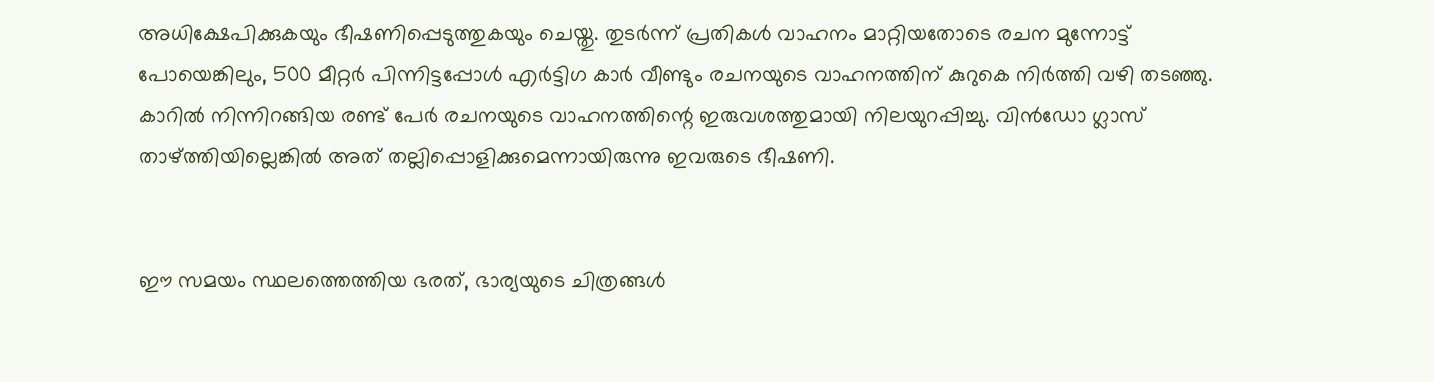അധിക്ഷേപിക്കുകയും ഭീഷണിപ്പെടുത്തുകയും ചെയ്തു. തുടർന്ന് പ്രതികൾ വാഹനം മാറ്റിയതോടെ രചന മുന്നോട്ട് പോയെങ്കിലും, 500 മീറ്റർ പിന്നിട്ടപ്പോൾ എർട്ടിഗ കാർ വീണ്ടും രചനയുടെ വാഹനത്തിന് കുറുകെ നിർത്തി വഴി തടഞ്ഞു. കാറിൽ നിന്നിറങ്ങിയ രണ്ട് പേർ രചനയുടെ വാഹനത്തിന്റെ ഇരുവശത്തുമായി നിലയുറപ്പിച്ചു. വിൻഡോ ഗ്ലാസ് താഴ്ത്തിയില്ലെങ്കിൽ അത് തല്ലിപ്പൊളിക്കുമെന്നായിരുന്നു ഇവരുടെ ഭീഷണി.


ഈ സമയം സ്ഥലത്തെത്തിയ ഭരത്, ഭാര്യയുടെ ചിത്രങ്ങൾ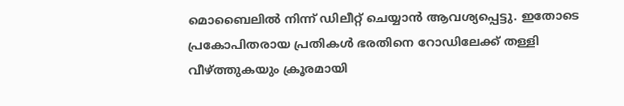മൊബൈലിൽ നിന്ന് ഡിലീറ്റ് ചെയ്യാൻ ആവശ്യപ്പെട്ടു. ഇതോടെ പ്രകോപിതരായ പ്രതികൾ ഭരതിനെ റോഡിലേക്ക് തള്ളി വീഴ്ത്തുകയും ക്രൂരമായി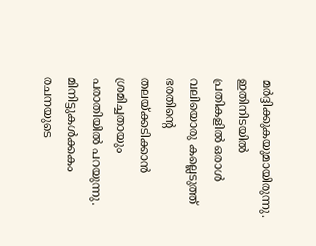മർദ്ദിക്കുകയുമായിരുന്നു. ഇതിനിടയിൽ പ്രതികളിൽ ഒരാൾ വലിയൊരു കല്ലെടുത്ത് ഭരതിന്റെ തലയ്ക്കടിക്കാൻ ശ്രമിച്ചതായും പരാതിയിൽ പറയുന്നു. മിനിട്ടുകൾക്കകം രചനയുടെ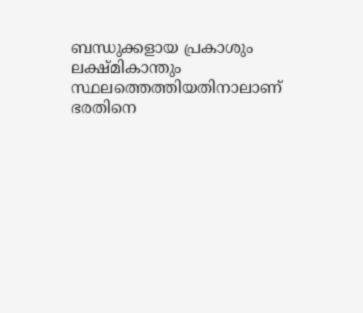ബന്ധുക്കളായ പ്രകാശും ലക്ഷ്മികാന്തും സ്ഥലത്തെത്തിയതിനാലാണ് ഭരതിനെ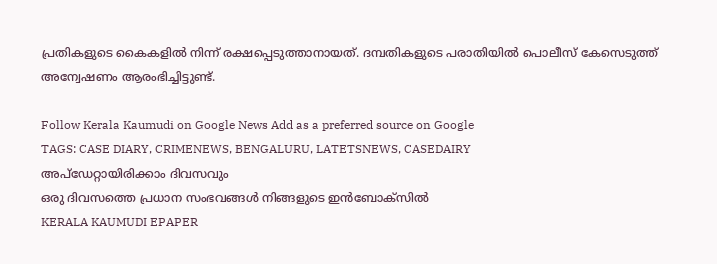പ്രതികളുടെ കൈകളിൽ നിന്ന് രക്ഷപ്പെടുത്താനായത്. ദമ്പതികളുടെ പരാതിയിൽ പൊലീസ് കേസെടുത്ത് അന്വേഷണം ആരംഭിച്ചിട്ടുണ്ട്.

Follow Kerala Kaumudi on Google News Add as a preferred source on Google
TAGS: CASE DIARY, CRIMENEWS, BENGALURU, LATETSNEWS, CASEDAIRY
അപ്ഡേറ്റായിരിക്കാം ദിവസവും
ഒരു ദിവസത്തെ പ്രധാന സംഭവങ്ങൾ നിങ്ങളുടെ ഇൻബോക്സിൽ
KERALA KAUMUDI EPAPER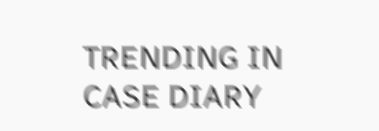TRENDING IN CASE DIARY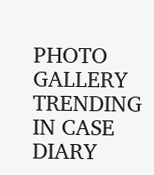PHOTO GALLERY
TRENDING IN CASE DIARY